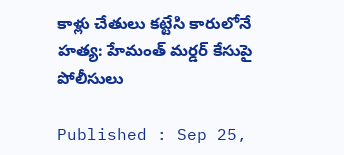కాళ్లు చేతులు కట్టేసి కారులోనే హత్య: హేమంత్ మర్డర్ కేసుపై పోలీసులు

Published : Sep 25,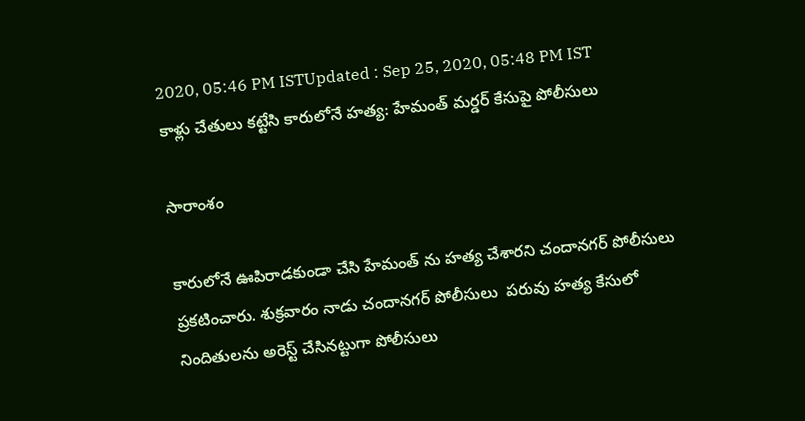2020, 05:46 PM ISTUpdated : Sep 25, 2020, 05:48 PM IST
కాళ్లు చేతులు కట్టేసి కారులోనే హత్య: హేమంత్ మర్డర్ కేసుపై పోలీసులు

సారాంశం

కారులోనే ఊపిరాడకుండా చేసి హేమంత్ ను హత్య చేశారని చందానగర్ పోలీసులు ప్రకటించారు. శుక్రవారం నాడు చందానగర్ పోలీసులు  పరువు హత్య కేసులో నిందితులను అరెస్ట్ చేసినట్టుగా పోలీసులు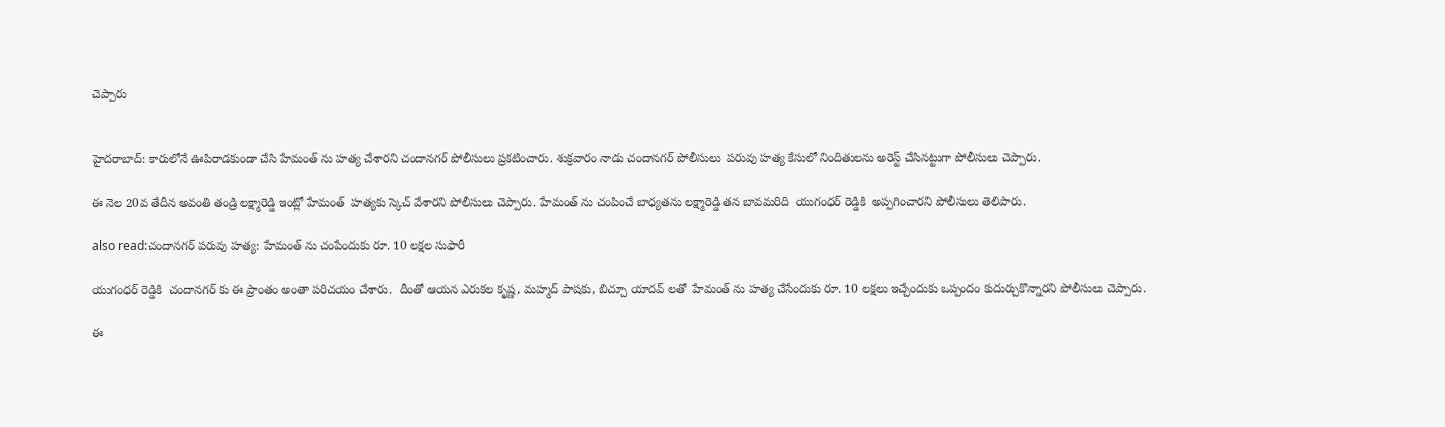చెప్పారు


హైదరాబాద్: కారులోనే ఊపిరాడకుండా చేసి హేమంత్ ను హత్య చేశారని చందానగర్ పోలీసులు ప్రకటించారు. శుక్రవారం నాడు చందానగర్ పోలీసులు  పరువు హత్య కేసులో నిందితులను అరెస్ట్ చేసినట్టుగా పోలీసులు చెప్పారు.

ఈ నెల 20వ తేదీన అవంతి తండ్రి లక్ష్మారెడ్డి ఇంట్లో హేమంత్  హత్యకు స్కెచ్ వేశారని పోలీసులు చెప్పారు. హేమంత్ ను చంపించే బాధ్యతను లక్ష్మారెడ్డి తన బావమరిది  యుగంధర్ రెడ్డికి  అప్పగించారని పోలీసులు తెలిపారు.

also read:చందానగర్ పరువు హత్య: హేమంత్ ను చంపేందుకు రూ. 10 లక్షల సుఫారీ

యుగంధర్ రెడ్డికి  చందానగర్ కు ఈ ప్రాంతం అంతా పరిచయం చేశారు.  దీంతో ఆయన ఎరుకల కృష్ణ, మహ్మద్ పాషకు, బిచ్చూ యాదవ్ లతో  హేమంత్ ను హత్య చేసేందుకు రూ. 10 లక్షలు ఇచ్చేందుకు ఒప్పందం కుదుర్చుకొన్నారని పోలీసులు చెప్పారు.

ఈ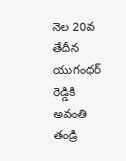నెల 20వ తేదీన యుగంధర్ రెడ్డికి అవంతి తండ్రి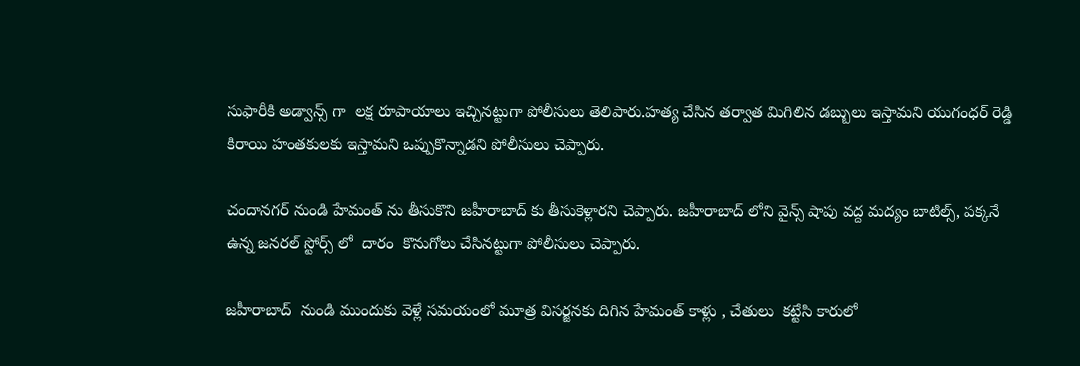సుఫారీకి అడ్వాన్స్ గా  లక్ష రూపాయాలు ఇచ్చినట్టుగా పోలీసులు తెలిపారు.హత్య చేసిన తర్వాత మిగిలిన డబ్బులు ఇస్తామని యుగంధర్ రెడ్డి కిరాయి హంతకులకు ఇస్తామని ఒప్పుకొన్నాడని పోలీసులు చెప్పారు.

చందానగర్ నుండి హేమంత్ ను తీసుకొని జహీరాబాద్ కు తీసుకెళ్లారని చెప్పారు. జహీరాబాద్ లోని వైన్స్ షాపు వద్ద మద్యం బాటిల్స్, పక్కనే ఉన్న జనరల్ స్టోర్స్ లో  దారం  కొనుగోలు చేసినట్టుగా పోలీసులు చెప్పారు.

జహీరాబాద్  నుండి ముందుకు వెళ్లే సమయంలో మూత్ర విసర్జనకు దిగిన హేమంత్ కాళ్లు , చేతులు  కట్టేసి కారులో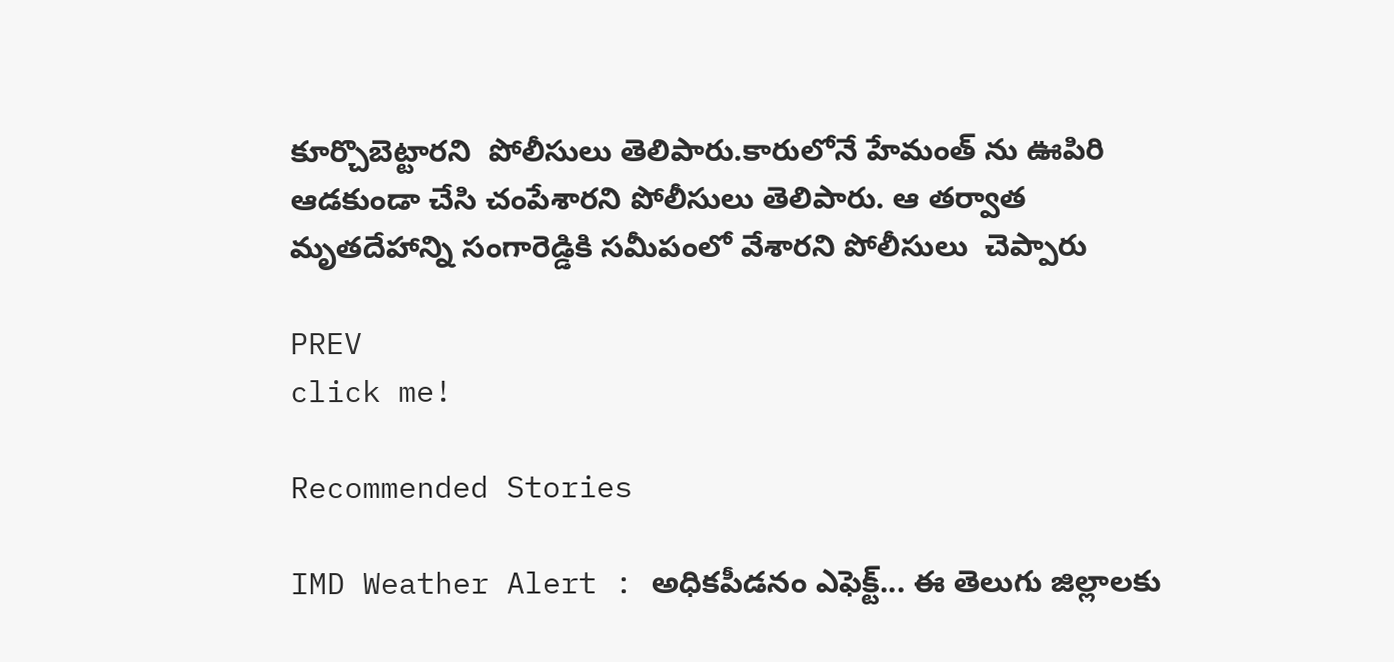కూర్చొబెట్టారని  పోలీసులు తెలిపారు.కారులోనే హేమంత్ ను ఊపిరి ఆడకుండా చేసి చంపేశారని పోలీసులు తెలిపారు. ఆ తర్వాత మృతదేహాన్ని సంగారెడ్డికి సమీపంలో వేశారని పోలీసులు  చెప్పారు

PREV
click me!

Recommended Stories

IMD Weather Alert : అధికపీడనం ఎఫెక్ట్... ఈ తెలుగు జిల్లాలకు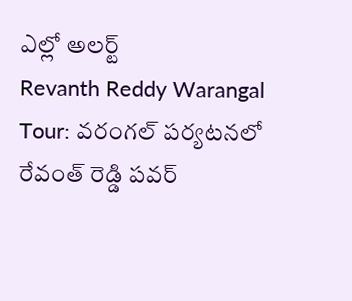ఎల్లో అలర్ట్
Revanth Reddy Warangal Tour: వరంగల్ పర్యటనలో రేవంత్ రెడ్డి పవర్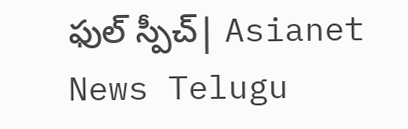ఫుల్ స్పీచ్| Asianet News Telugu